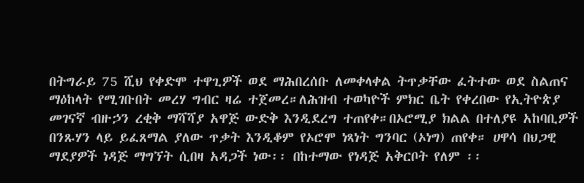በትግራይ 75 ሺህ የቀድሞ ተዋጊዎች ወደ ማሕበረሰቡ ለመቀላቀል ትጥቃቸው ፈትተው ወደ ስልጠና ማዕከላት የሚገቡበት መረሃ ግብር ዛሬ ተጀመረ።ለሕዝብ ተወካዮች ምክር ቤት የቀረበው የኢትዮጵያ መገናኛ ብዙኃን ረቂቅ ማሻሻያ አዋጅ ውድቅ እንዲደረግ ተጠየቀ።በኦሮሚያ ክልል በተለያዩ አከባቢዎች በንጹሃን ላይ ይፈጸማል ያለው ጥቃት እንዲቆም የኦሮሞ ነጻነት ግንባር (ኦነግ) ጠየቀ። ሀዋሳ በህጋዊ ማደያዎች ነዳጅ ማግኘት ሲበዛ አዳጋች ነው፡፡ በከተማው የነዳጅ አቅርቦት የለም ፡፡